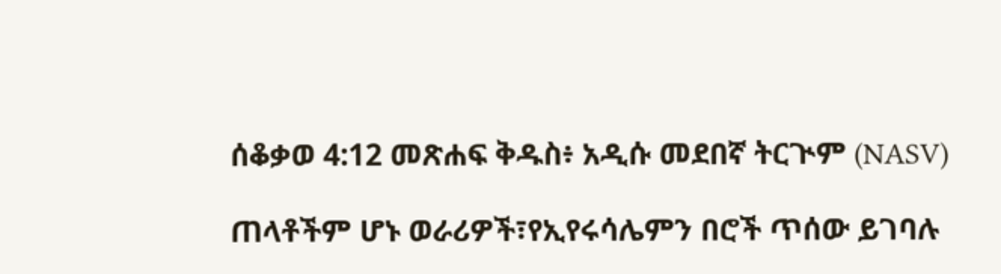ሰቆቃወ 4:12 መጽሐፍ ቅዱስ፥ አዲሱ መደበኛ ትርጒም (NASV)

ጠላቶችም ሆኑ ወራሪዎች፣የኢየሩሳሌምን በሮች ጥሰው ይገባሉ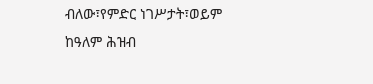ብለው፣የምድር ነገሥታት፣ወይም ከዓለም ሕዝብ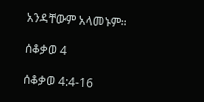አንዳቸውም አላመኑም።

ሰቆቃወ 4

ሰቆቃወ 4:4-16